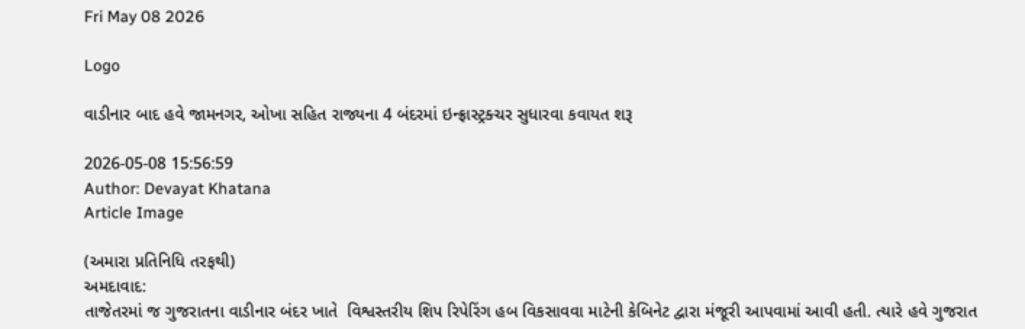Fri May 08 2026

Logo

વાડીનાર બાદ હવે જામનગર, ઓખા સહિત રાજ્યના 4 બંદરમાં ઇન્ફ્રાસ્ટ્રક્ચર સુધારવા કવાયત શરૂ

2026-05-08 15:56:59
Author: Devayat Khatana
Article Image

(અમારા પ્રતિનિધિ તરફથી)
અમદાવાદ:
તાજેતરમાં જ ગુજરાતના વાડીનાર બંદર ખાતે  વિશ્વસ્તરીય શિપ રિપેરિંગ હબ વિકસાવવા માટેની કેબિનેટ દ્વારા મંજૂરી આપવામાં આવી હતી. ત્યારે હવે ગુજરાત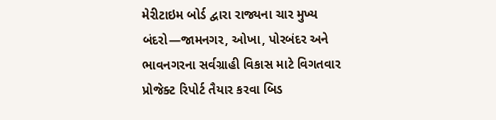મેરીટાઇમ બોર્ડ દ્વારા રાજ્યના ચાર મુખ્ય બંદરો—જામનગર, ઓખા, પોરબંદર અને ભાવનગરના સર્વગ્રાહી વિકાસ માટે વિગતવાર પ્રોજેક્ટ રિપોર્ટ તૈયાર કરવા બિડ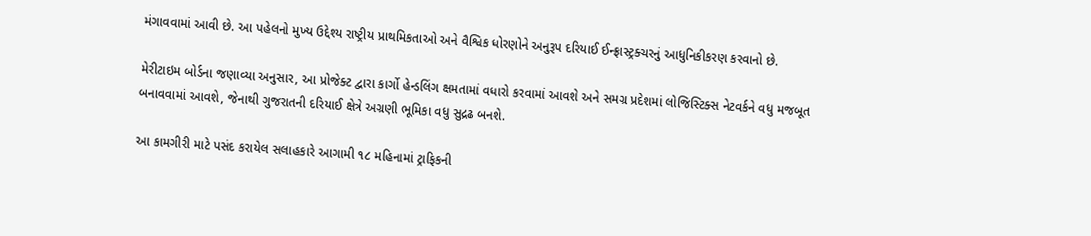મંગાવવામાં આવી છે. આ પહેલનો મુખ્ય ઉદ્દેશ્ય રાષ્ટ્રીય પ્રાથમિકતાઓ અને વૈશ્વિક ધોરણોને અનુરૂપ દરિયાઈ ઈન્ફ્રાસ્ટ્રક્ચરનું આધુનિકીકરણ કરવાનો છે.

મેરીટાઇમ બોર્ડના જણાવ્યા અનુસાર, આ પ્રોજેક્ટ દ્વારા કાર્ગો હેન્ડલિંગ ક્ષમતામાં વધારો કરવામાં આવશે અને સમગ્ર પ્રદેશમાં લોજિસ્ટિક્સ નેટવર્કને વધુ મજબૂત બનાવવામાં આવશે, જેનાથી ગુજરાતની દરિયાઈ ક્ષેત્રે અગ્રણી ભૂમિકા વધુ સુદ્રઢ બનશે.

આ કામગીરી માટે પસંદ કરાયેલ સલાહકારે આગામી ૧૮ મહિનામાં ટ્રાફિકની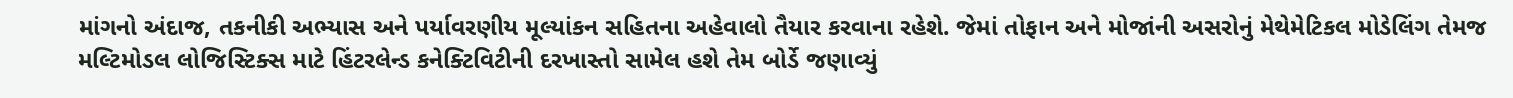માંગનો અંદાજ, તકનીકી અભ્યાસ અને પર્યાવરણીય મૂલ્યાંકન સહિતના અહેવાલો તૈયાર કરવાના રહેશે. જેમાં તોફાન અને મોજાંની અસરોનું મેથેમેટિકલ મોડેલિંગ તેમજ મલ્ટિમોડલ લોજિસ્ટિક્સ માટે હિંટરલેન્ડ કનેક્ટિવિટીની દરખાસ્તો સામેલ હશે તેમ બોર્ડે જણાવ્યું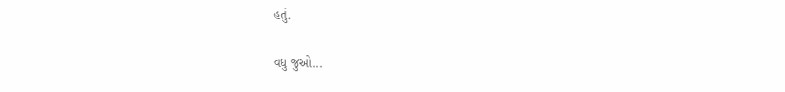હતું.

વધુ જુઓ...